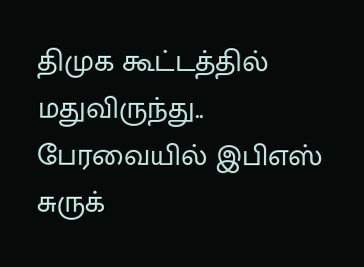திமுக கூட்டத்தில் மதுவிருந்து.. பேரவையில் இபிஎஸ் சுருக்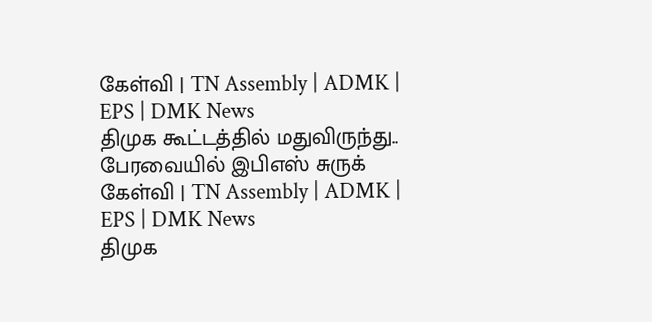கேள்வி | TN Assembly | ADMK | EPS | DMK News
திமுக கூட்டத்தில் மதுவிருந்து.. பேரவையில் இபிஎஸ் சுருக் கேள்வி | TN Assembly | ADMK | EPS | DMK News
திமுக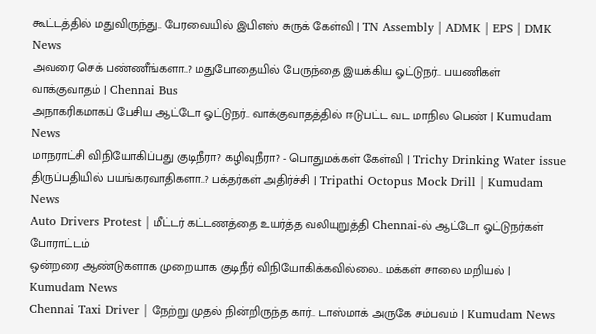கூட்டத்தில் மதுவிருந்து.. பேரவையில் இபிஎஸ் சுருக் கேள்வி | TN Assembly | ADMK | EPS | DMK News
அவரை செக் பண்ணீங்களா..? மதுபோதையில் பேருந்தை இயக்கிய ஓட்டுநர்.. பயணிகள் வாக்குவாதம் | Chennai Bus
அநாகரிகமாகப் பேசிய ஆட்டோ ஓட்டுநர்.. வாக்குவாதத்தில் ஈடுபட்ட வட மாநில பெண் | Kumudam News
மாநராட்சி விநியோகிப்பது குடிநீரா? கழிவுநீரா? - பொதுமக்கள் கேள்வி | Trichy Drinking Water issue
திருப்பதியில் பயங்கரவாதிகளா..? பக்தர்கள் அதிர்ச்சி | Tripathi Octopus Mock Drill | Kumudam News
Auto Drivers Protest | மீட்டர் கட்டணத்தை உயர்த்த வலியுறுத்தி Chennai-ல் ஆட்டோ ஓட்டுநர்கள் போராட்டம்
ஒன்றரை ஆண்டுகளாக முறையாக குடிநீர் விநியோகிக்கவில்லை.. மக்கள் சாலை மறியல் | Kumudam News
Chennai Taxi Driver | நேற்று முதல் நின்றிருந்த கார்.. டாஸ்மாக் அருகே சம்பவம் | Kumudam News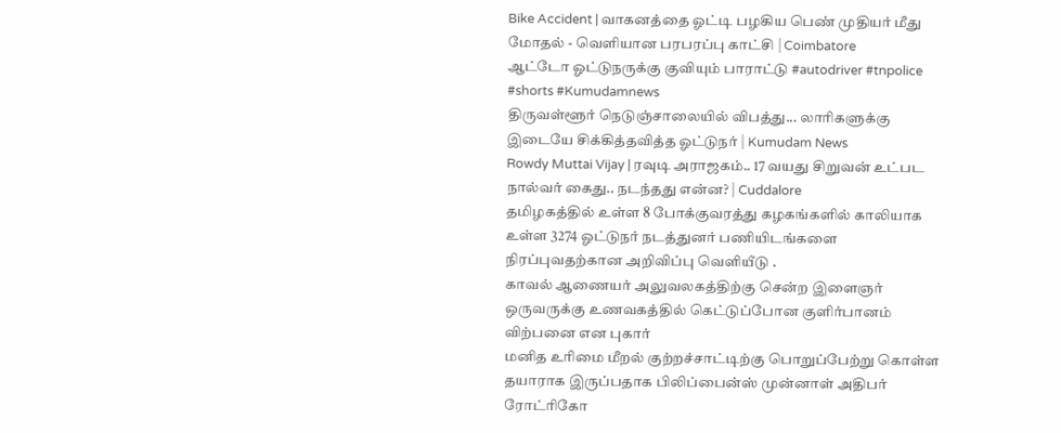Bike Accident | வாகனத்தை ஓட்டி பழகிய பெண் முதியர் மீது மோதல் - வெளியான பரபரப்பு காட்சி | Coimbatore
ஆட்டோ ஓட்டுநருக்கு குவியும் பாராட்டு #autodriver #tnpolice #shorts #Kumudamnews
திருவள்ளூர் நெடுஞ்சாலையில் விபத்து... லாரிகளுக்கு இடையே சிக்கித்தவித்த ஓட்டுநர் | Kumudam News
Rowdy Muttai Vijay | ரவுடி அராஜகம்.. 17 வயது சிறுவன் உட்பட நால்வர் கைது.. நடந்தது என்ன? | Cuddalore
தமிழகத்தில் உள்ள 8 போக்குவரத்து கழகங்களில் காலியாக உள்ள 3274 ஓட்டுநர் நடத்துனர் பணியிடங்களை நிரப்புவதற்கான அறிவிப்பு வெளியீடு .
காவல் ஆணையர் அலுவலகத்திற்கு சென்ற இளைஞர் ஒருவருக்கு உணவகத்தில் கெட்டுப்போன குளிர்பானம் விற்பனை என புகார்
மனித உரிமை மீறல் குற்றச்சாட்டிற்கு பொறுப்பேற்று கொள்ள தயாராக இருப்பதாக பிலிப்பைன்ஸ் முன்னாள் அதிபர் ரோட்ரிகோ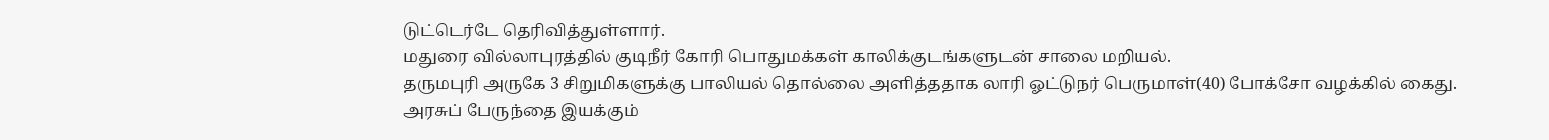டுட்டெர்டே தெரிவித்துள்ளார்.
மதுரை வில்லாபுரத்தில் குடிநீர் கோரி பொதுமக்கள் காலிக்குடங்களுடன் சாலை மறியல்.
தருமபுரி அருகே 3 சிறுமிகளுக்கு பாலியல் தொல்லை அளித்ததாக லாரி ஓட்டுநர் பெருமாள்(40) போக்சோ வழக்கில் கைது.
அரசுப் பேருந்தை இயக்கும்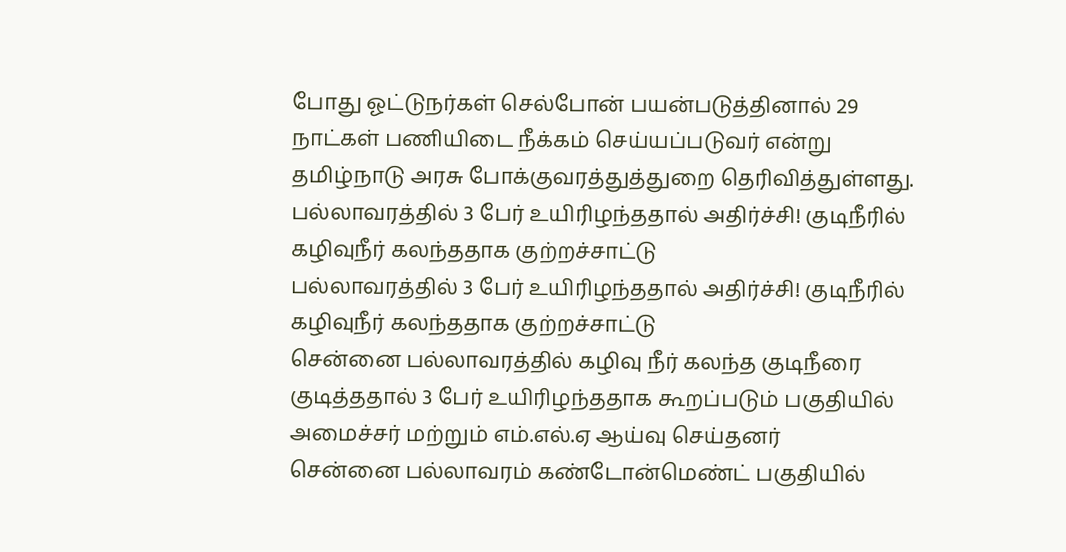போது ஓட்டுநர்கள் செல்போன் பயன்படுத்தினால் 29 நாட்கள் பணியிடை நீக்கம் செய்யப்படுவர் என்று தமிழ்நாடு அரசு போக்குவரத்துத்துறை தெரிவித்துள்ளது.
பல்லாவரத்தில் 3 பேர் உயிரிழந்ததால் அதிர்ச்சி! குடிநீரில் கழிவுநீர் கலந்ததாக குற்றச்சாட்டு
பல்லாவரத்தில் 3 பேர் உயிரிழந்ததால் அதிர்ச்சி! குடிநீரில் கழிவுநீர் கலந்ததாக குற்றச்சாட்டு
சென்னை பல்லாவரத்தில் கழிவு நீர் கலந்த குடிநீரை குடித்ததால் 3 பேர் உயிரிழந்ததாக கூறப்படும் பகுதியில் அமைச்சர் மற்றும் எம்.எல்.ஏ ஆய்வு செய்தனர்
சென்னை பல்லாவரம் கண்டோன்மெண்ட் பகுதியில்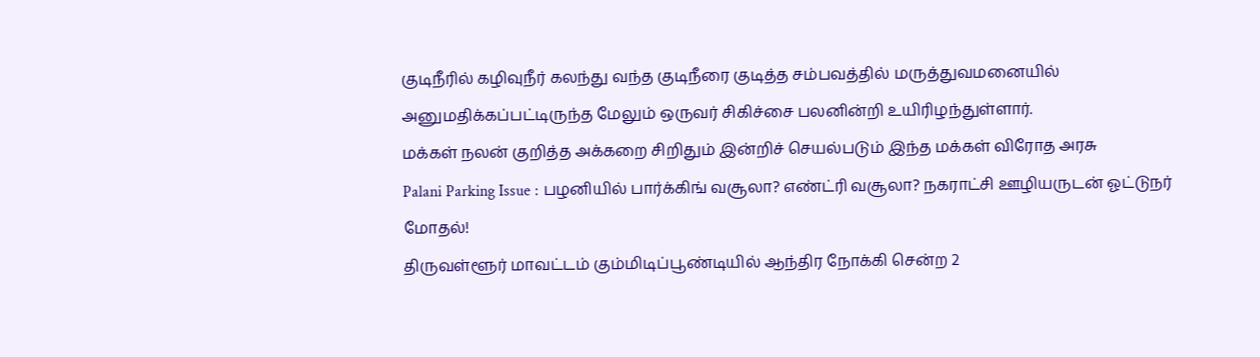குடிநீரில் கழிவுநீர் கலந்து வந்த குடிநீரை குடித்த சம்பவத்தில் மருத்துவமனையில் அனுமதிக்கப்பட்டிருந்த மேலும் ஒருவர் சிகிச்சை பலனின்றி உயிரிழந்துள்ளார்.
மக்கள் நலன் குறித்த அக்கறை சிறிதும் இன்றிச் செயல்படும் இந்த மக்கள் விரோத அரசு
Palani Parking Issue : பழனியில் பார்க்கிங் வசூலா? எண்ட்ரி வசூலா? நகராட்சி ஊழியருடன் ஓட்டுநர் மோதல்!
திருவள்ளூர் மாவட்டம் கும்மிடிப்பூண்டியில் ஆந்திர நோக்கி சென்ற 2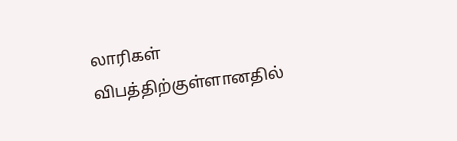லாரிகள் விபத்திற்குள்ளானதில்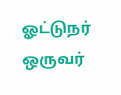ஓட்டுநர் ஒருவர்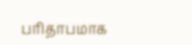பரிதாபமாக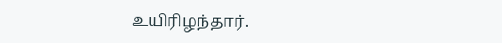உயிரிழந்தார்.